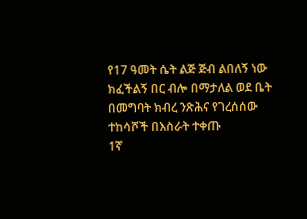የ17 ዓመት ሴት ልጅ ጅብ ልበለኝ ነው ክፈችልኝ በር ብሎ በማታለል ወደ ቤት በመግባት ክብረ ንጽሕና የገረሰሰው ተከሳሾች በእስራት ተቀጡ
1ኛ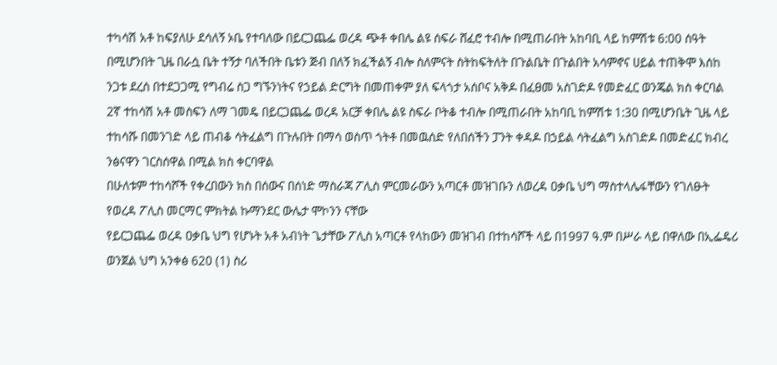ተካሳሽ አቶ ከፍያለሁ ደሳለኝ ኦቤ የተባለው በይርጋጨፌ ወረዳ ጭቶ ቀበሌ ልዩ ሰፍራ ሸፈሮ ተብሎ በሚጠራበት አከባቢ ላይ ከምሽቱ 6:00 ሰዓት በሚሆንበት ጊዜ በራሷ ቤት ተኝታ ባለችበት ቤቱን ጅብ በለኝ ክፈችልኝ ብሎ ስለምናት ስትከፍትለት በጉልቤት በጉልበት አሳምኖና ሀይል ተጠቅሞ እሰከ ንጋቱ ደረሰ በተደጋጋሚ የግብሬ ስጋ ግኙንነትና የኃይል ድርግት በመጠቀም ያለ ፍላጎታ አሰቦና አቅዶ በፈፀመ አስገድዶ የመድፈር ወንጄል ክስ ቀርባል
2ኛ ተከሳሽ አቶ መስፍን ለማ ገመዴ በይርጋጨፌ ወረዳ አርቻ ቀበሌ ልዩ ስፍራ ቦትቆ ተብሎ በሚጠራበት አከባቢ ከምሽቱ 1:30 በሚሆንቤት ጊዜ ላይ ተከሳሹ በመንገድ ላይ ጠብቆ ሳትፈልግ በጉሉበት በማሳ ወስጥ ጎትቶ በመዉሰድ የለበሰችን ፓንት ቀዳዶ በኃይል ሳትፈልግ አስገድዶ በመድፈር ክብረ ንፅናዋን ገርስሰዋል በሚል ክስ ቀርባዋል
በሁለቱም ተከሳሾች የቀረበውን ክስ በሰውና በሰነድ ማስራጃ ፖሊስ ምርመራውን አጣርቶ መዝገቡን ለወረዳ ዐቃቤ ህግ ማስተላሌፋቸውን የገለፁት የወረዳ ፖሊስ መርማር ምክትል ኩማንደር ውሌታ ሞኮንን ናቸው
የይርጋጨፌ ወረዳ ዐቃቤ ህግ የሆኑት አቶ አብነት ጌታቸው ፖሊስ አጣርቶ የላከውን መዝገብ በተከሳሾች ላይ በ1997 ዓ.ም በሥራ ላይ በዋለው በኢፌዴሪ ወንጀል ህግ አንቀፅ 620 (1) ስሪ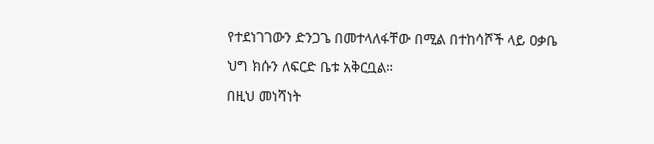የተደነገገውን ድንጋጌ በመተላለፋቸው በሚል በተከሳሾች ላይ ዐቃቤ ህግ ክሱን ለፍርድ ቤቱ አቅርቧል።
በዚህ መነሻነት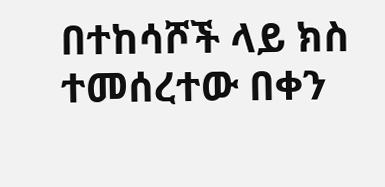በተከሳሾች ላይ ክስ ተመሰረተው በቀን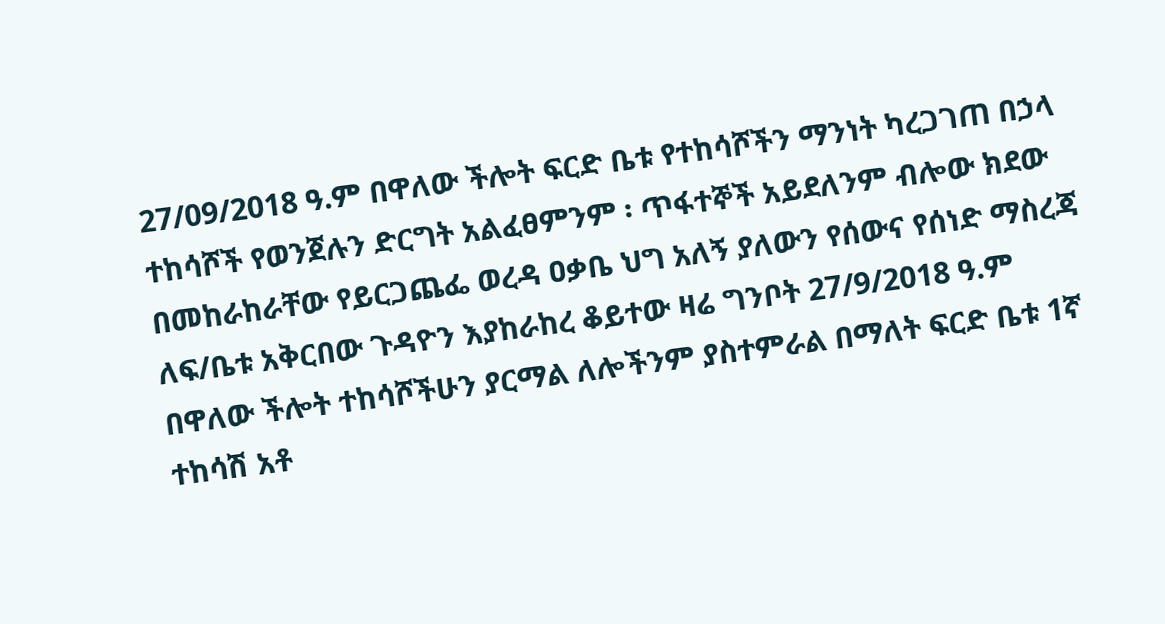27/09/2018 ዓ.ም በዋለው ችሎት ፍርድ ቤቱ የተከሳሾችን ማንነት ካረጋገጠ በኃላ ተከሳሾች የወንጀሉን ድርግት አልፈፀምንም ፡ ጥፋተኞች አይደለንም ብሎው ክደው በመከራከራቸው የይርጋጨፌ ወረዳ ዐቃቤ ህግ አለኝ ያለውን የሰውና የሰነድ ማስረጃ ለፍ/ቤቱ አቅርበው ጉዳዮን እያከራከረ ቆይተው ዛሬ ግንቦት 27/9/2018 ዓ.ም በዋለው ችሎት ተከሳሾችሁን ያርማል ለሎችንም ያስተምራል በማለት ፍርድ ቤቱ 1ኛ ተከሳሽ አቶ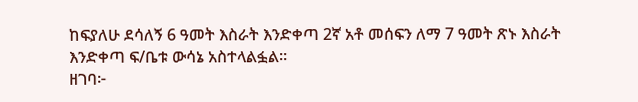ከፍያለሁ ደሳለኝ 6 ዓመት እስራት እንድቀጣ 2ኛ አቶ መሰፍን ለማ 7 ዓመት ጽኑ እስራት እንድቀጣ ፍ/ቤቱ ውሳኔ አስተላልፏል።
ዘገባ፦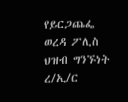የይርጋጨፌ ወረዳ ፖሊስ ህዝብ ግንኙነት
ረ/ኢ/ር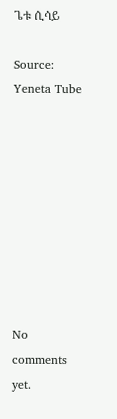ጌቱ ሲሳይ

Source: Yeneta Tube









No comments yet.